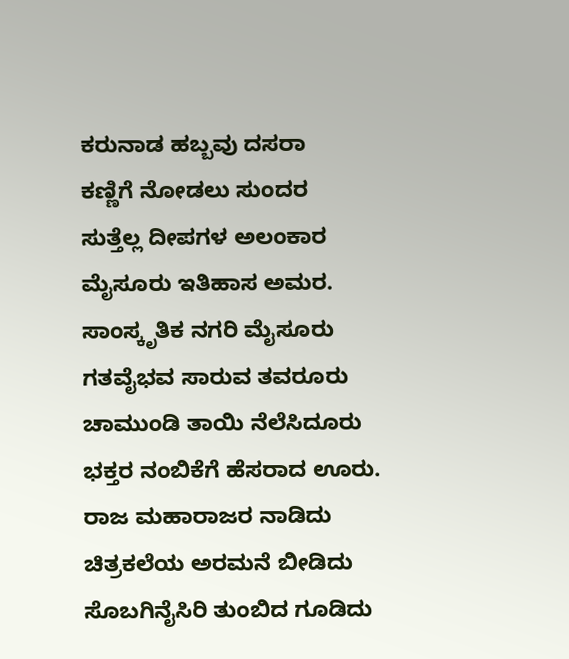ಕರುನಾಡ ಹಬ್ಬವು ದಸರಾ
ಕಣ್ಣಿಗೆ ನೋಡಲು ಸುಂದರ
ಸುತ್ತೆಲ್ಲ ದೀಪಗಳ ಅಲಂಕಾರ
ಮೈಸೂರು ಇತಿಹಾಸ ಅಮರ.
ಸಾಂಸ್ಕೃತಿಕ ನಗರಿ ಮೈಸೂರು
ಗತವೈಭವ ಸಾರುವ ತವರೂರು
ಚಾಮುಂಡಿ ತಾಯಿ ನೆಲೆಸಿದೂರು
ಭಕ್ತರ ನಂಬಿಕೆಗೆ ಹೆಸರಾದ ಊರು.
ರಾಜ ಮಹಾರಾಜರ ನಾಡಿದು
ಚಿತ್ರಕಲೆಯ ಅರಮನೆ ಬೀಡಿದು
ಸೊಬಗಿನೈಸಿರಿ ತುಂಬಿದ ಗೂಡಿದು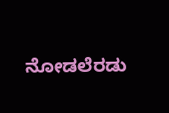ನೋಡಲೆರಡು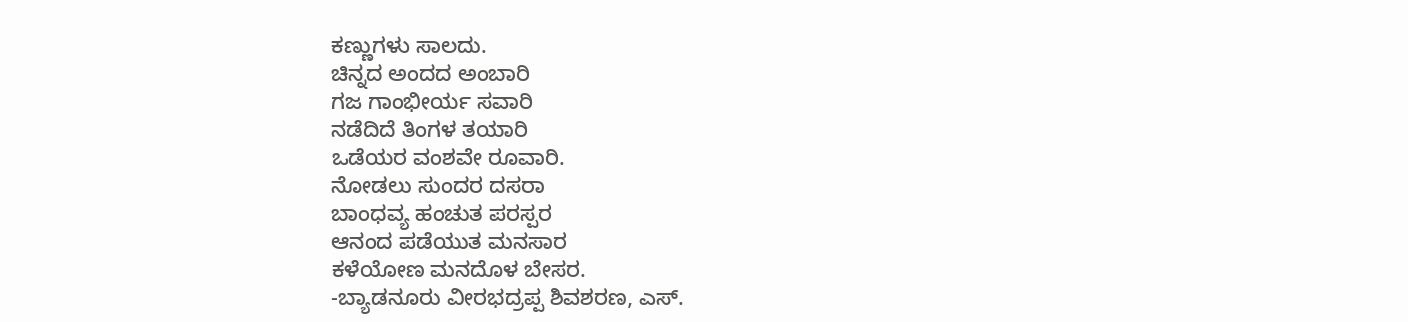ಕಣ್ಣುಗಳು ಸಾಲದು.
ಚಿನ್ನದ ಅಂದದ ಅಂಬಾರಿ
ಗಜ ಗಾಂಭೀರ್ಯ ಸವಾರಿ
ನಡೆದಿದೆ ತಿಂಗಳ ತಯಾರಿ
ಒಡೆಯರ ವಂಶವೇ ರೂವಾರಿ.
ನೋಡಲು ಸುಂದರ ದಸರಾ
ಬಾಂಧವ್ಯ ಹಂಚುತ ಪರಸ್ಪರ
ಆನಂದ ಪಡೆಯುತ ಮನಸಾರ
ಕಳೆಯೋಣ ಮನದೊಳ ಬೇಸರ.
-ಬ್ಯಾಡನೂರು ವೀರಭದ್ರಪ್ಪ ಶಿವಶರಣ, ಎಸ್.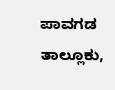ಪಾವಗಡ ತಾಲ್ಲೂಕು,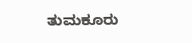ತುಮಕೂರು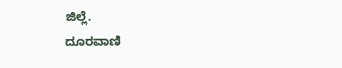ಜಿಲ್ಲೆ.
ದೂರವಾಣಿ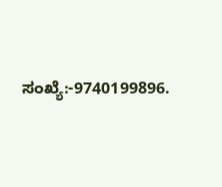ಸಂಖ್ಯೆ:-9740199896.